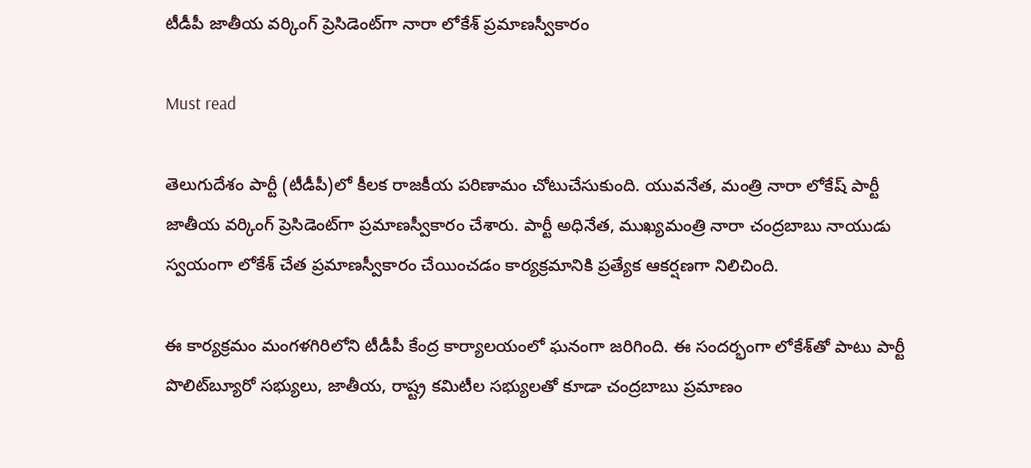టీడీపీ జాతీయ వర్కింగ్ ప్రెసిడెంట్‌గా నారా లోకేశ్ ప్రమాణస్వీకారం

Must read

తెలుగుదేశం పార్టీ (టీడీపీ)లో కీలక రాజకీయ పరిణామం చోటుచేసుకుంది. యువనేత, మంత్రి నారా లోకేష్ పార్టీ జాతీయ వర్కింగ్ ప్రెసిడెంట్‌గా ప్రమాణస్వీకారం చేశారు. పార్టీ అధినేత, ముఖ్యమంత్రి నారా చంద్రబాబు నాయుడు స్వయంగా లోకేశ్ చేత ప్రమాణస్వీకారం చేయించడం కార్యక్రమానికి ప్రత్యేక ఆకర్షణగా నిలిచింది.

ఈ కార్యక్రమం మంగళగిరిలోని టీడీపీ కేంద్ర కార్యాలయంలో ఘనంగా జరిగింది. ఈ సందర్భంగా లోకేశ్‌తో పాటు పార్టీ పొలిట్‌బ్యూరో సభ్యులు, జాతీయ, రాష్ట్ర కమిటీల సభ్యులతో కూడా చంద్రబాబు ప్రమాణం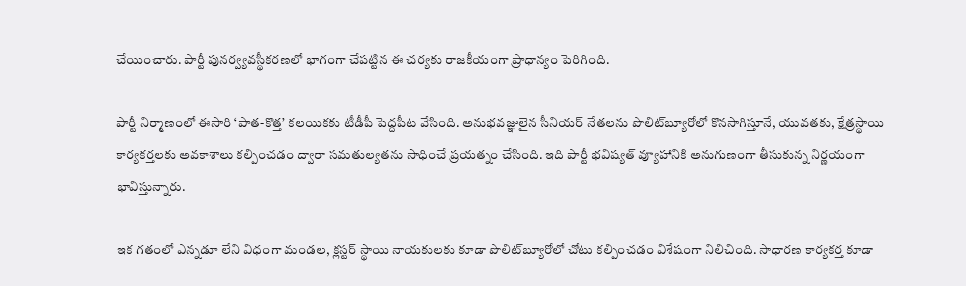చేయించారు. పార్టీ పునర్వ్యవస్థీకరణలో భాగంగా చేపట్టిన ఈ చర్యకు రాజకీయంగా ప్రాధాన్యం పెరిగింది.

పార్టీ నిర్మాణంలో ఈసారి ‘పాత-కొత్త’ కలయికకు టీడీపీ పెద్దపీట వేసింది. అనుభవజ్ఞులైన సీనియర్ నేతలను పొలిట్‌బ్యూరోలో కొనసాగిస్తూనే, యువతకు, క్షేత్రస్థాయి కార్యకర్తలకు అవకాశాలు కల్పించడం ద్వారా సమతుల్యతను సాధించే ప్రయత్నం చేసింది. ఇది పార్టీ భవిష్యత్ వ్యూహానికి అనుగుణంగా తీసుకున్న నిర్ణయంగా భావిస్తున్నారు.

ఇక గతంలో ఎన్నడూ లేని విధంగా మండల, క్లస్టర్ స్థాయి నాయకులకు కూడా పొలిట్‌బ్యూరోలో చోటు కల్పించడం విశేషంగా నిలిచింది. సాధారణ కార్యకర్త కూడా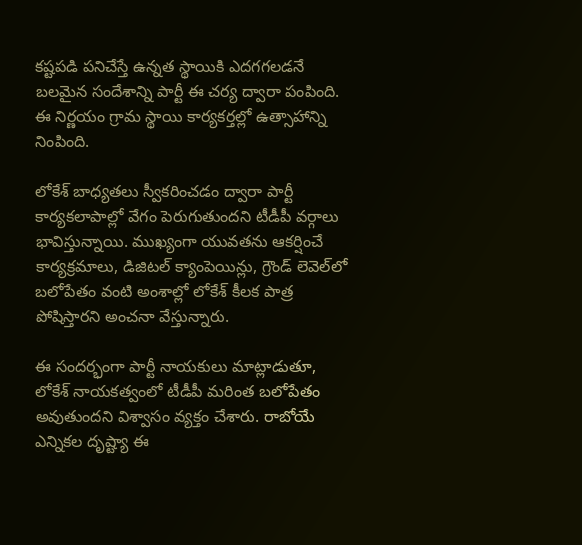కష్టపడి పనిచేస్తే ఉన్నత స్థాయికి ఎదగగలడనే బలమైన సందేశాన్ని పార్టీ ఈ చర్య ద్వారా పంపింది. ఈ నిర్ణయం గ్రామ స్థాయి కార్యకర్తల్లో ఉత్సాహాన్ని నింపింది.

లోకేశ్ బాధ్యతలు స్వీకరించడం ద్వారా పార్టీ కార్యకలాపాల్లో వేగం పెరుగుతుందని టీడీపీ వర్గాలు భావిస్తున్నాయి. ముఖ్యంగా యువతను ఆకర్షించే కార్యక్రమాలు, డిజిటల్ క్యాంపెయిన్లు, గ్రౌండ్ లెవెల్‌లో బలోపేతం వంటి అంశాల్లో లోకేశ్ కీలక పాత్ర పోషిస్తారని అంచనా వేస్తున్నారు.

ఈ సందర్భంగా పార్టీ నాయకులు మాట్లాడుతూ, లోకేశ్ నాయకత్వంలో టీడీపీ మరింత బలోపేతం అవుతుందని విశ్వాసం వ్యక్తం చేశారు. రాబోయే ఎన్నికల దృష్ట్యా ఈ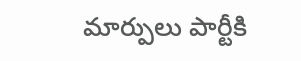మార్పులు పార్టీకి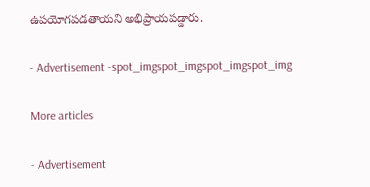ఉపయోగపడతాయని అభిప్రాయపడ్డారు.

- Advertisement -spot_imgspot_imgspot_imgspot_img

More articles

- Advertisement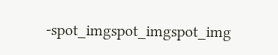-spot_imgspot_imgspot_img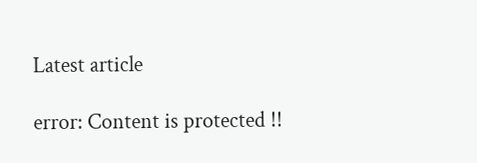Latest article

error: Content is protected !!